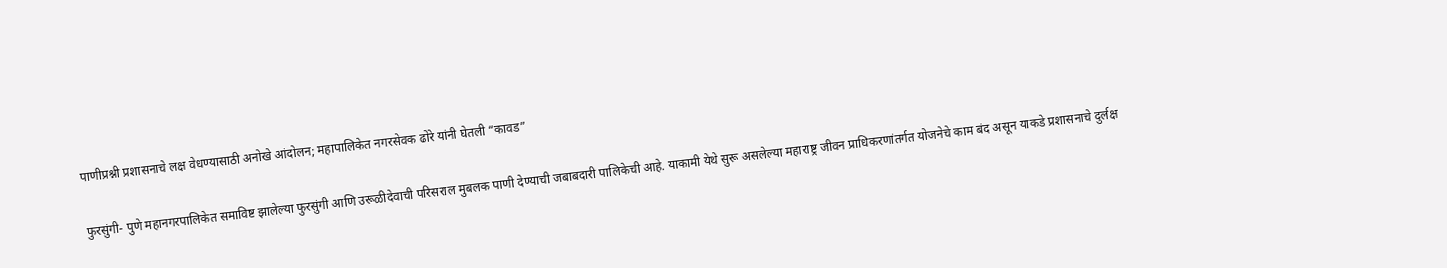पाणीप्रश्नी प्रशासनाचे लक्ष वेधण्यासाठी अनोखे आंदोलन; महापालिकेत नगरसेवक ढोरे यांनी घेतली “कावड”

फुरसुंगी- पुणे महानगरपालिकेत समाविष्ट झालेल्या फुरसुंगी आणि उरूळीदेवाची परिसराल मुबलक पाणी देण्याची जबाबदारी पालिकेची आहे. याकामी येथे सुरू असलेल्या महाराष्ट्र जीवन प्राधिकरणांतर्गत योजनेचे काम बंद असून याकडे प्रशासनाचे दुर्लक्ष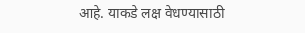आहे. याकडे लक्ष वेधण्यासाठी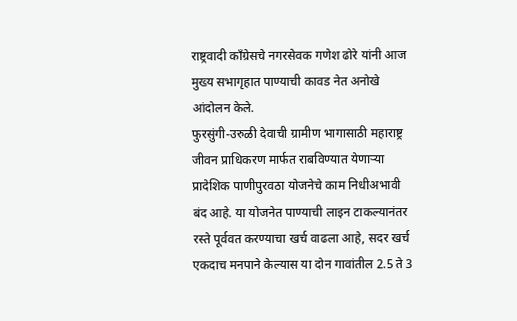राष्ट्रवादी कॉंग्रेसचे नगरसेवक गणेश ढोरे यांनी आज मुख्य सभागृहात पाण्याची कावड नेत अनोखे आंदोलन केले.
फुरसुंगी-उरुळी देवाची ग्रामीण भागासाठी महाराष्ट्र जीवन प्राधिकरण मार्फत राबविण्यात येणाऱ्या प्रादेशिक पाणीपुरवठा योजनेचे काम निधीअभावी बंद आहे. या योजनेत पाण्याची लाइन टाकल्यानंतर रस्ते पूर्ववत करण्याचा खर्च वाढला आहे, सदर खर्च एकदाच मनपाने केल्यास या दोन गावांतील 2.5 ते 3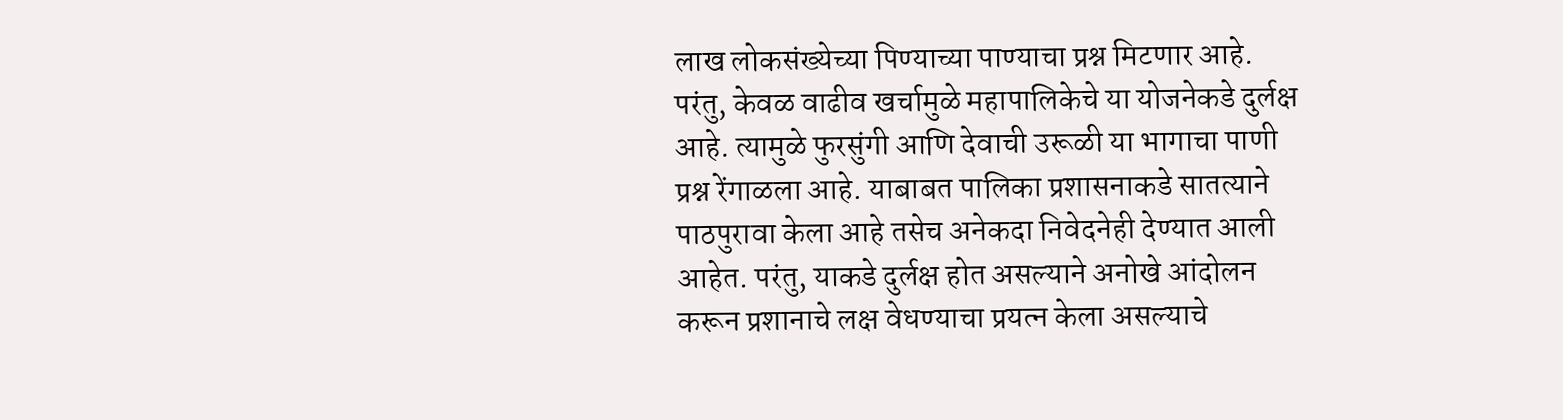लाख लोकसंख्येच्या पिण्याच्या पाण्याचा प्रश्न मिटणार आहे. परंतु, केवळ वाढीव खर्चामुळे महापालिकेचे या योजनेकडे दुर्लक्ष आहे. त्यामुळे फुरसुंगी आणि देवाची उरूळी या भागाचा पाणी प्रश्न रेंगाळला आहे. याबाबत पालिका प्रशासनाकडे सातत्याने पाठपुरावा केला आहे तसेच अनेकदा निवेदनेही देण्यात आली आहेत. परंतु, याकडे दुर्लक्ष होत असल्याने अनोखे आंदोलन करून प्रशानाचे लक्ष वेधण्याचा प्रयत्न केला असल्याचे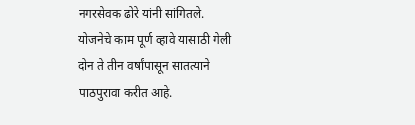नगरसेवक ढोरे यांनी सांगितले.
योजनेचे काम पूर्ण व्हावे यासाठी गेली दोन ते तीन वर्षांपासून सातत्याने पाठपुरावा करीत आहे.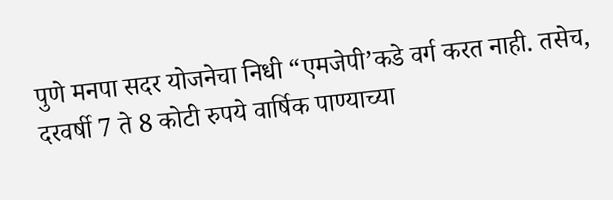पुणे मनपा सदर योजनेचा निधी “एमजेपी’कडे वर्ग करत नाही. तसेच, दरवर्षी 7 ते 8 कोटी रुपये वार्षिक पाण्याच्या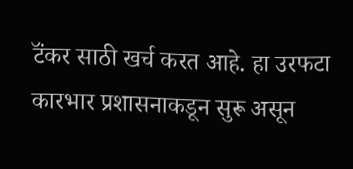टॅंकर साठी खर्च करत आहे. हा उरफटा कारभार प्रशासनाकडून सुरू असून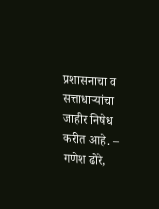प्रशासनाचा व सत्ताधाऱ्यांचा जाहीर निषेध करीत आहे. – गणेश ढोरे,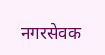नगरसेवक